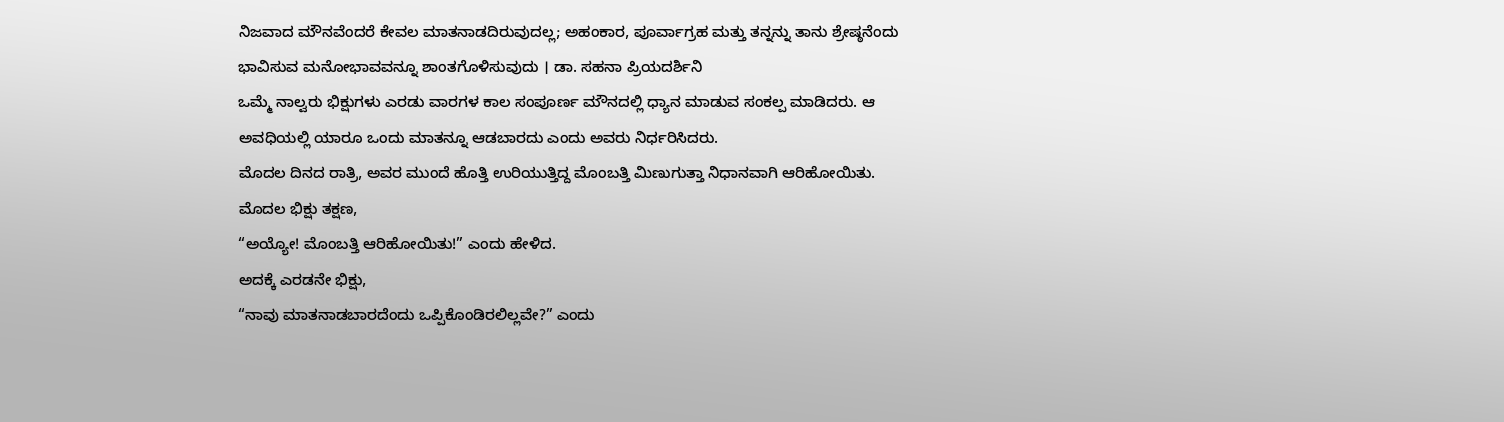ನಿಜವಾದ ಮೌನವೆಂದರೆ ಕೇವಲ ಮಾತನಾಡದಿರುವುದಲ್ಲ; ಅಹಂಕಾರ, ಪೂರ್ವಾಗ್ರಹ ಮತ್ತು ತನ್ನನ್ನು ತಾನು ಶ್ರೇಷ್ಠನೆಂದು ಭಾವಿಸುವ ಮನೋಭಾವವನ್ನೂ ಶಾಂತಗೊಳಿಸುವುದು । ಡಾ. ಸಹನಾ ಪ್ರಿಯದರ್ಶಿನಿ
ಒಮ್ಮೆ ನಾಲ್ವರು ಭಿಕ್ಷುಗಳು ಎರಡು ವಾರಗಳ ಕಾಲ ಸಂಪೂರ್ಣ ಮೌನದಲ್ಲಿ ಧ್ಯಾನ ಮಾಡುವ ಸಂಕಲ್ಪ ಮಾಡಿದರು. ಆ ಅವಧಿಯಲ್ಲಿ ಯಾರೂ ಒಂದು ಮಾತನ್ನೂ ಆಡಬಾರದು ಎಂದು ಅವರು ನಿರ್ಧರಿಸಿದರು.
ಮೊದಲ ದಿನದ ರಾತ್ರಿ, ಅವರ ಮುಂದೆ ಹೊತ್ತಿ ಉರಿಯುತ್ತಿದ್ದ ಮೊಂಬತ್ತಿ ಮಿಣುಗುತ್ತಾ ನಿಧಾನವಾಗಿ ಆರಿಹೋಯಿತು.
ಮೊದಲ ಭಿಕ್ಷು ತಕ್ಷಣ,
“ಅಯ್ಯೋ! ಮೊಂಬತ್ತಿ ಆರಿಹೋಯಿತು!” ಎಂದು ಹೇಳಿದ.
ಅದಕ್ಕೆ ಎರಡನೇ ಭಿಕ್ಷು,
“ನಾವು ಮಾತನಾಡಬಾರದೆಂದು ಒಪ್ಪಿಕೊಂಡಿರಲಿಲ್ಲವೇ?” ಎಂದು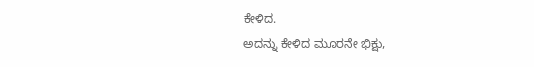ಕೇಳಿದ.
ಅದನ್ನು ಕೇಳಿದ ಮೂರನೇ ಭಿಕ್ಷು,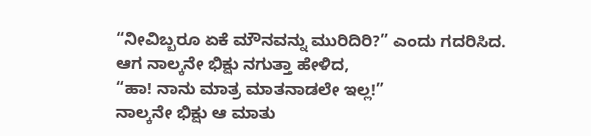“ನೀವಿಬ್ಬರೂ ಏಕೆ ಮೌನವನ್ನು ಮುರಿದಿರಿ?” ಎಂದು ಗದರಿಸಿದ.
ಆಗ ನಾಲ್ಕನೇ ಭಿಕ್ಷು ನಗುತ್ತಾ ಹೇಳಿದ,
“ಹಾ! ನಾನು ಮಾತ್ರ ಮಾತನಾಡಲೇ ಇಲ್ಲ!”
ನಾಲ್ಕನೇ ಭಿಕ್ಷು ಆ ಮಾತು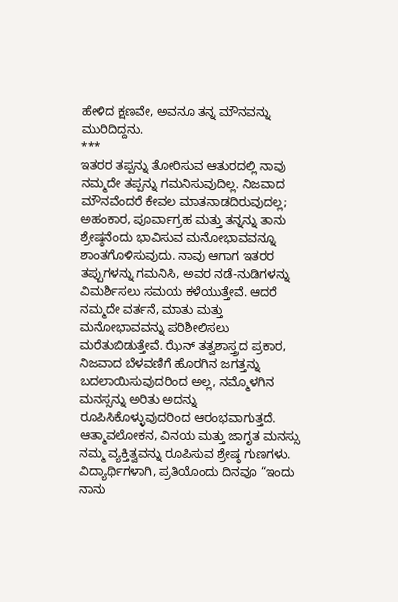ಹೇಳಿದ ಕ್ಷಣವೇ, ಅವನೂ ತನ್ನ ಮೌನವನ್ನು ಮುರಿದಿದ್ದನು.
***
ಇತರರ ತಪ್ಪನ್ನು ತೋರಿಸುವ ಆತುರದಲ್ಲಿ ನಾವು ನಮ್ಮದೇ ತಪ್ಪನ್ನು ಗಮನಿಸುವುದಿಲ್ಲ. ನಿಜವಾದ ಮೌನವೆಂದರೆ ಕೇವಲ ಮಾತನಾಡದಿರುವುದಲ್ಲ; ಅಹಂಕಾರ, ಪೂರ್ವಾಗ್ರಹ ಮತ್ತು ತನ್ನನ್ನು ತಾನು ಶ್ರೇಷ್ಠನೆಂದು ಭಾವಿಸುವ ಮನೋಭಾವವನ್ನೂ ಶಾಂತಗೊಳಿಸುವುದು. ನಾವು ಆಗಾಗ ಇತರರ ತಪ್ಪುಗಳನ್ನು ಗಮನಿಸಿ, ಅವರ ನಡೆ-ನುಡಿಗಳನ್ನು ವಿಮರ್ಶಿಸಲು ಸಮಯ ಕಳೆಯುತ್ತೇವೆ. ಆದರೆ ನಮ್ಮದೇ ವರ್ತನೆ, ಮಾತು ಮತ್ತು ಮನೋಭಾವವನ್ನು ಪರಿಶೀಲಿಸಲು ಮರೆತುಬಿಡುತ್ತೇವೆ. ಝೆನ್ ತತ್ವಶಾಸ್ತ್ರದ ಪ್ರಕಾರ, ನಿಜವಾದ ಬೆಳವಣಿಗೆ ಹೊರಗಿನ ಜಗತ್ತನ್ನು ಬದಲಾಯಿಸುವುದರಿಂದ ಅಲ್ಲ, ನಮ್ಮೊಳಗಿನ ಮನಸ್ಸನ್ನು ಅರಿತು ಅದನ್ನು ರೂಪಿಸಿಕೊಳ್ಳುವುದರಿಂದ ಆರಂಭವಾಗುತ್ತದೆ. ಆತ್ಮಾವಲೋಕನ, ವಿನಯ ಮತ್ತು ಜಾಗೃತ ಮನಸ್ಸು ನಮ್ಮ ವ್ಯಕ್ತಿತ್ವವನ್ನು ರೂಪಿಸುವ ಶ್ರೇಷ್ಠ ಗುಣಗಳು. ವಿದ್ಯಾರ್ಥಿಗಳಾಗಿ, ಪ್ರತಿಯೊಂದು ದಿನವೂ “ಇಂದು ನಾನು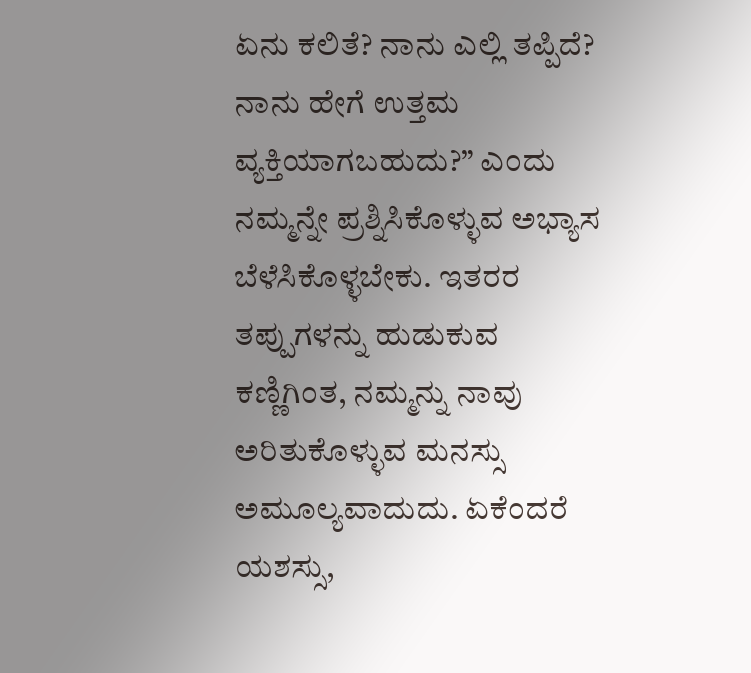ಏನು ಕಲಿತೆ? ನಾನು ಎಲ್ಲಿ ತಪ್ಪಿದೆ? ನಾನು ಹೇಗೆ ಉತ್ತಮ ವ್ಯಕ್ತಿಯಾಗಬಹುದು?” ಎಂದು ನಮ್ಮನ್ನೇ ಪ್ರಶ್ನಿಸಿಕೊಳ್ಳುವ ಅಭ್ಯಾಸ ಬೆಳೆಸಿಕೊಳ್ಳಬೇಕು. ಇತರರ ತಪ್ಪುಗಳನ್ನು ಹುಡುಕುವ ಕಣ್ಣಿಗಿಂತ, ನಮ್ಮನ್ನು ನಾವು ಅರಿತುಕೊಳ್ಳುವ ಮನಸ್ಸು ಅಮೂಲ್ಯವಾದುದು. ಏಕೆಂದರೆ ಯಶಸ್ಸು,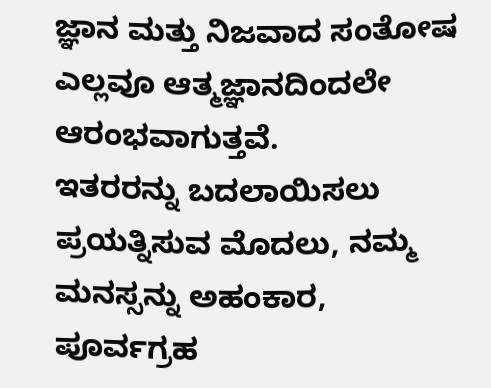ಜ್ಞಾನ ಮತ್ತು ನಿಜವಾದ ಸಂತೋಷ ಎಲ್ಲವೂ ಆತ್ಮಜ್ಞಾನದಿಂದಲೇ ಆರಂಭವಾಗುತ್ತವೆ.
ಇತರರನ್ನು ಬದಲಾಯಿಸಲು ಪ್ರಯತ್ನಿಸುವ ಮೊದಲು, ನಮ್ಮ ಮನಸ್ಸನ್ನು ಅಹಂಕಾರ, ಪೂರ್ವಗ್ರಹ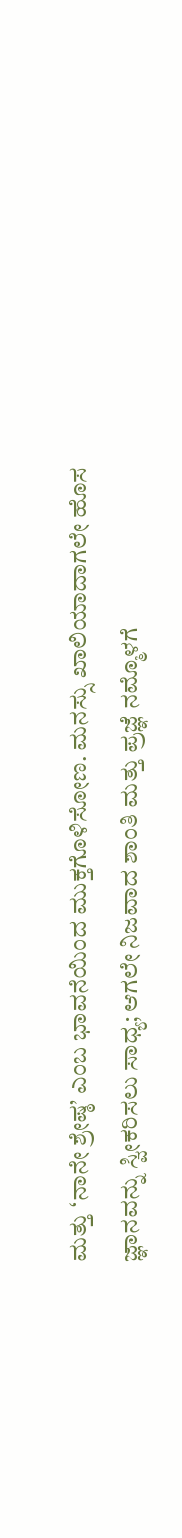ಮತ್ತು ‘ನಾನೇ ಶ್ರೇಷ್ಠ’ ಎಂಬ ಭಾವನೆಯಿಂದ ಮುಕ್ತಗೊಳಿಸೋಣ. ಮನಸ್ಸು ಖಾಲಿಯಾದಾಗಲೇ ಹೊಸ ಜ್ಞಾನವನ್ನು ಸ್ವೀಕರಿಸಲು ಸಾಧ್ಯ; ಆಗಲೇ ನಿಜವಾದ ಶಾಂತಿ ಮತ್ತು ಪ್ರಜ್ಞೆ ನಮ್ಮೊಳಗೆ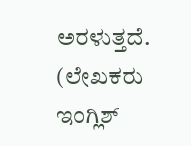ಅರಳುತ್ತದೆ.
(ಲೇಖಕರು ಇಂಗ್ಲಿಶ್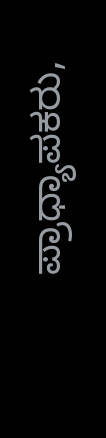ಪ್ರಾಧ್ಯಾಪಕರು,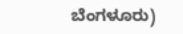ಬೆಂಗಳೂರು)